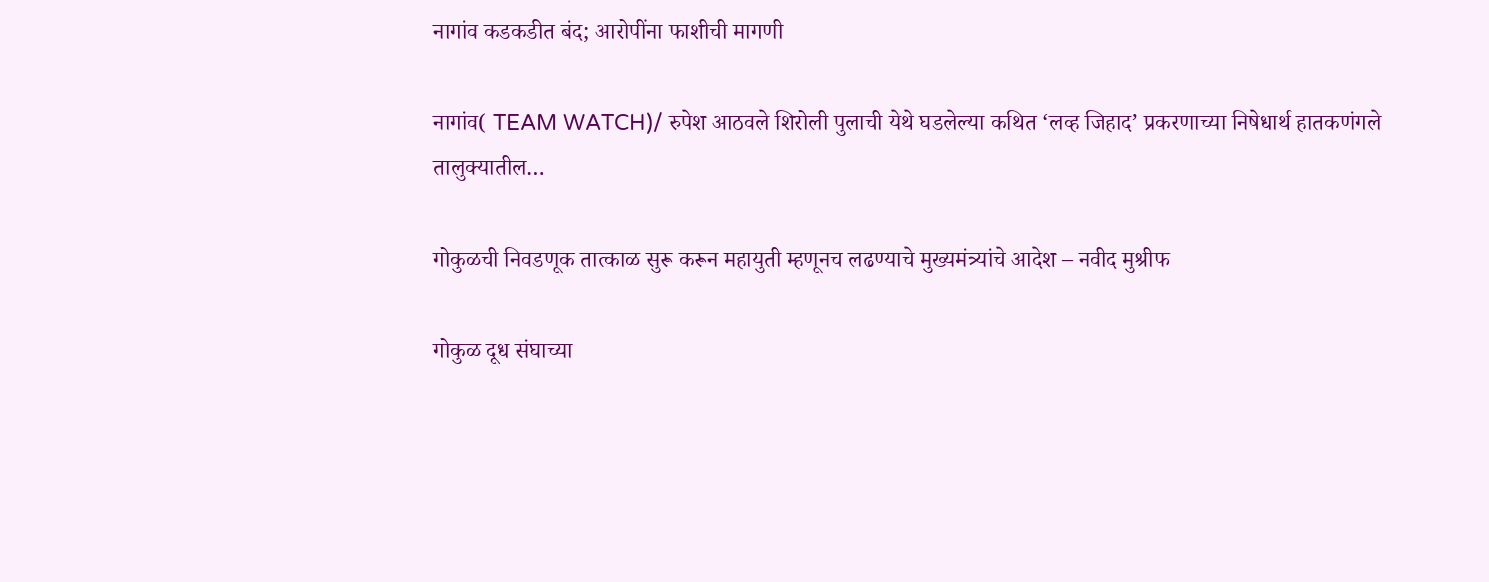नागांव कडकडीत बंद; आरोपींना फाशीची मागणी

नागांव( TEAM WATCH)/ रुपेश आठवले शिरोली पुलाची येथे घडलेल्या कथित ‘लव्ह जिहाद’ प्रकरणाच्या निषेधार्थ हातकणंगले तालुक्यातील…

गोकुळची निवडणूक तात्काळ सुरू करून महायुती म्हणूनच लढण्याचे मुख्यमंत्र्यांचे आदेश – नवीद मुश्रीफ

गोकुळ दूध संघाच्या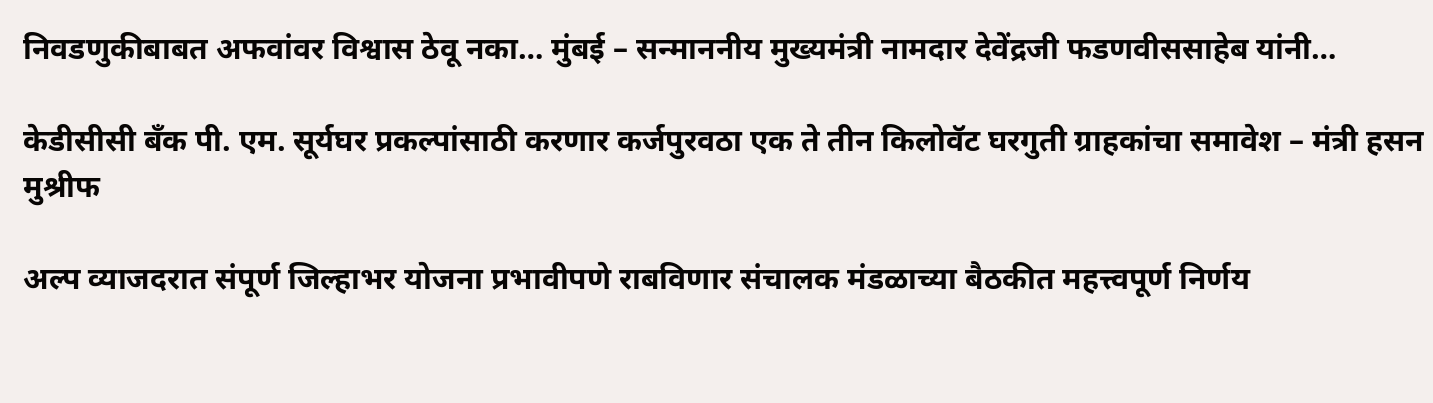निवडणुकीबाबत अफवांवर विश्वास ठेवू नका… मुंबई – सन्माननीय मुख्यमंत्री नामदार देवेंद्रजी फडणवीससाहेब यांनी…

केडीसीसी बँक पी. एम. सूर्यघर प्रकल्पांसाठी करणार कर्जपुरवठा एक ते तीन किलोवॅट घरगुती ग्राहकांचा समावेश – मंत्री हसन मुश्रीफ

अल्प व्याजदरात संपूर्ण जिल्हाभर योजना प्रभावीपणे राबविणार संचालक मंडळाच्या बैठकीत महत्त्वपूर्ण निर्णय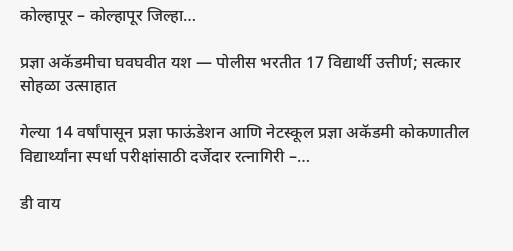कोल्हापूर – कोल्हापूर जिल्हा…

प्रज्ञा अकॅडमीचा घवघवीत यश — पोलीस भरतीत 17 विद्यार्थी उत्तीर्ण; सत्कार सोहळा उत्साहात

गेल्या 14 वर्षांपासून प्रज्ञा फाऊंडेशन आणि नेटस्कूल प्रज्ञा अकॅडमी कोकणातील विद्यार्थ्यांना स्पर्धा परीक्षांसाठी दर्जेदार रत्नागिरी –…

डी वाय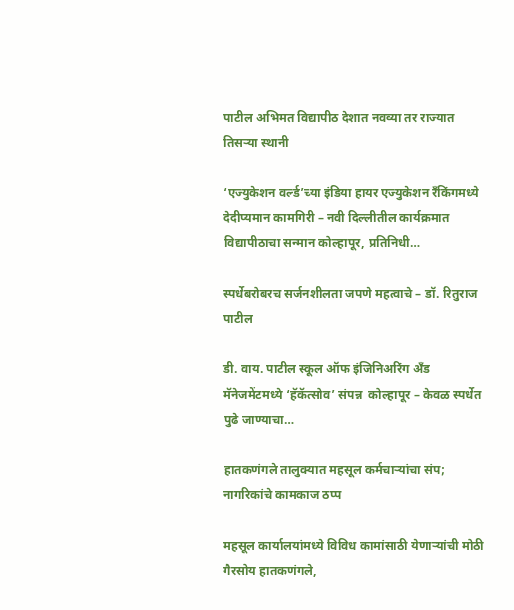पाटील अभिमत विद्यापीठ देशात नवव्या तर राज्यात तिसऱ्या स्थानी

‘एज्युकेशन वर्ल्ड’च्या इंडिया हायर एज्युकेशन रँकिंगमध्ये देदीप्यमान कामगिरी – नवी दिल्लीतील कार्यक्रमात विद्यापीठाचा सन्मान कोल्हापूर, प्रतिनिधी…

स्पर्धेबरोबरच सर्जनशीलता जपणे महत्वाचे – डॉ. रितुराज पाटील

डी. वाय. पाटील स्कूल ऑफ इंजिनिअरिंग अँड मॅनेजमेंटमध्ये ‘हॅकॅत्सोव’ संपन्न  कोल्हापूर – केवळ स्पर्धेत पुढे जाण्याचा…

हातकणंगले तालुक्यात महसूल कर्मचाऱ्यांचा संप; नागरिकांचे कामकाज ठप्प

महसूल कार्यालयांमध्ये विविध कामांसाठी येणाऱ्यांची मोठी गैरसोय हातकणंगले,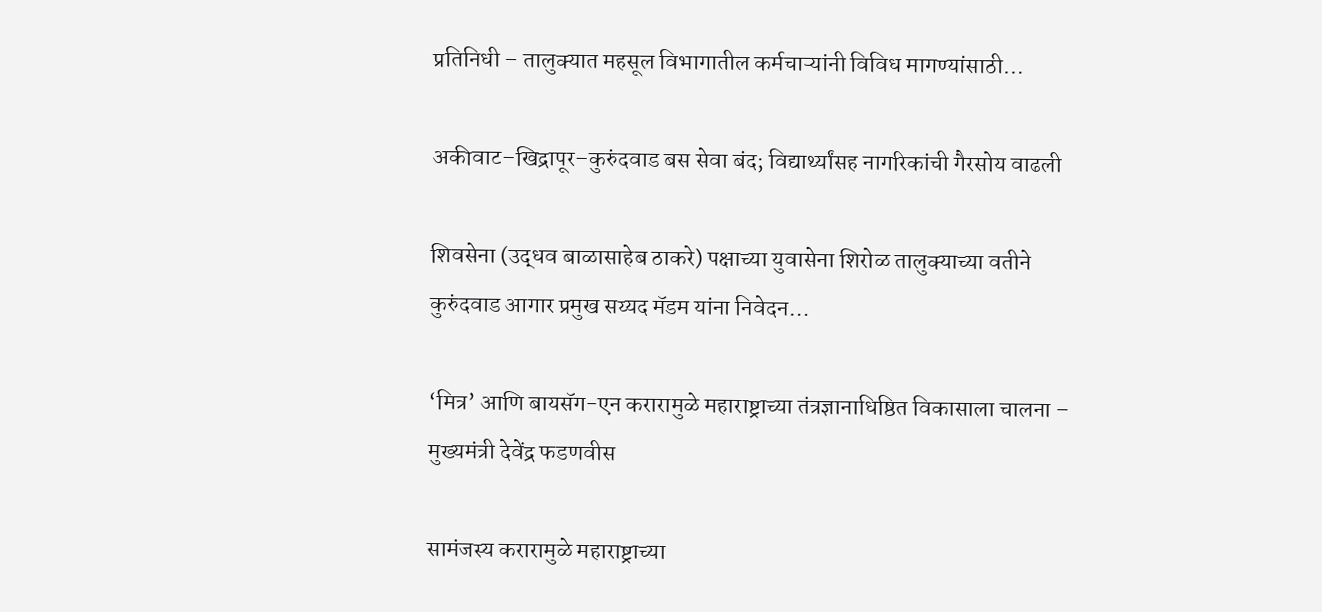प्रतिनिधी – तालुक्यात महसूल विभागातील कर्मचाऱ्यांनी विविध मागण्यांसाठी…

अकीवाट–खिद्रापूर–कुरुंदवाड बस सेवा बंद; विद्यार्थ्यांसह नागरिकांची गैरसोय वाढली

शिवसेना (उद्धव बाळासाहेब ठाकरे) पक्षाच्या युवासेना शिरोळ तालुक्याच्या वतीने कुरुंदवाड आगार प्रमुख सय्यद मॅडम यांना निवेदन…

‘मित्र’ आणि बायसॅग-एन करारामुळे महाराष्ट्राच्या तंत्रज्ञानाधिष्ठित विकासाला चालना – मुख्यमंत्री देवेंद्र फडणवीस

सामंजस्य करारामुळे महाराष्ट्राच्या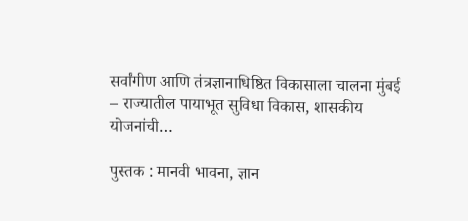सर्वांगीण आणि तंत्रज्ञानाधिष्ठित विकासाला चालना मुंबई – राज्यातील पायाभूत सुविधा विकास, शासकीय योजनांची…

पुस्तक : मानवी भावना, ज्ञान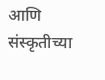आणि संस्कृतीच्या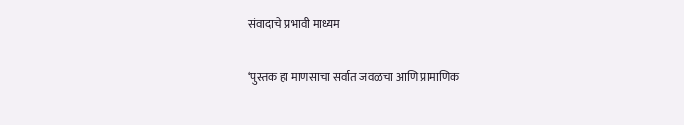संवादाचे प्रभावी माध्यम

‘पुस्तक हा माणसाचा सर्वात जवळचा आणि प्रामाणिक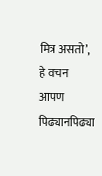मित्र असतो’, हे वचन आपण पिढ्यानपिढ्या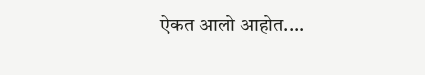ऐकत आलो आहोत.…